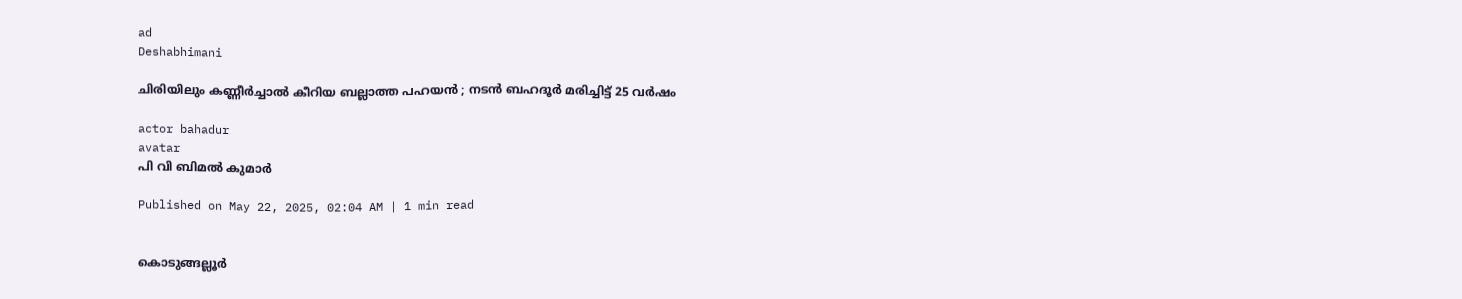ad
Deshabhimani

ചിരിയിലും കണ്ണീർച്ചാൽ കീറിയ ബല്ലാത്ത പഹയൻ ; നടൻ ബഹദൂർ മരിച്ചിട്ട് 25 വർഷം

actor bahadur
avatar
പി വി ബിമൽ കുമാർ

Published on May 22, 2025, 02:04 AM | 1 min read


കൊടുങ്ങല്ലൂർ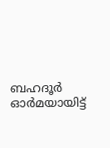ബഹദൂർ ഓർമയായിട്ട്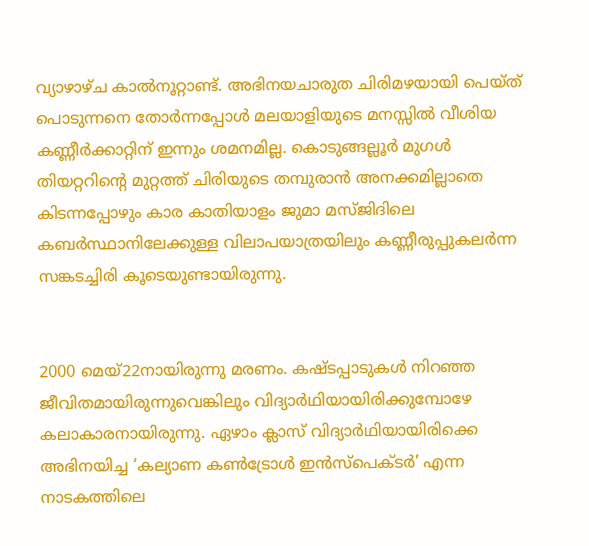വ്യാഴാഴ്‌ച കാൽനൂറ്റാണ്ട്‌. അഭിനയചാരുത ചിരിമഴയായി പെയ്ത് പൊടുന്നനെ തോർന്നപ്പോൾ മലയാളിയുടെ മനസ്സിൽ വീശിയ കണ്ണീർക്കാറ്റിന് ഇന്നും ശമനമില്ല. കൊടുങ്ങല്ലൂർ മുഗൾ തിയറ്ററിന്റെ മുറ്റത്ത് ചിരിയുടെ തമ്പുരാൻ അനക്കമില്ലാതെ കിടന്നപ്പോഴും കാര കാതിയാളം ജുമാ മസ്ജിദിലെ കബർസ്ഥാനിലേക്കുള്ള വിലാപയാത്രയിലും കണ്ണീരുപ്പുകലർന്ന സങ്കടച്ചിരി കൂടെയുണ്ടായിരുന്നു.


2000 മെയ്22നായിരുന്നു മരണം. കഷ്ടപ്പാടുകൾ നിറഞ്ഞ ജീവിതമായിരുന്നുവെങ്കിലും വിദ്യാർഥിയായിരിക്കുമ്പോഴേ കലാകാരനായിരുന്നു. ഏഴാം ക്ലാസ്‌ വിദ്യാർഥിയായിരിക്കെ അഭിനയിച്ച ‘കല്യാണ കൺട്രോൾ ഇൻസ്പെക്ടർ’ എന്ന നാടകത്തിലെ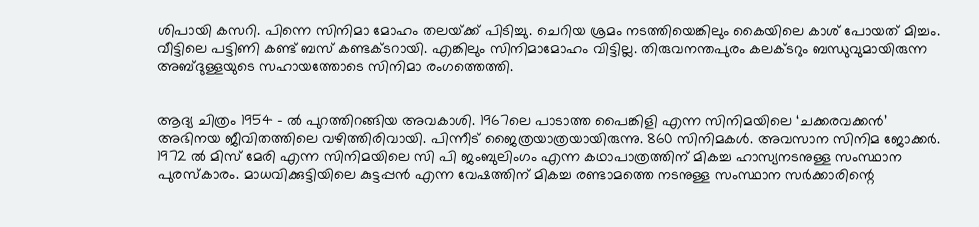ശിപായി കസറി. പിന്നെ സിനിമാ മോഹം തലയ്‌ക്ക് പിടിച്ചു. ചെറിയ ശ്രമം നടത്തിയെങ്കിലും കൈയിലെ കാശ് പോയത് മിച്ചം. വീട്ടിലെ പട്ടിണി കണ്ട് ബസ് കണ്ടക്ടറായി. എങ്കിലും സിനിമാമോഹം വിട്ടില്ല. തിരുവനന്തപുരം കലക്ടറും ബന്ധുവുമായിരുന്ന അബ്ദുള്ളയുടെ സഹായത്തോടെ സിനിമാ രംഗത്തെത്തി.


ആദ്യ ചിത്രം 1954 - ൽ പുറത്തിറങ്ങിയ അവകാശി. 1967ലെ പാടാത്ത പൈങ്കിളി എന്ന സിനിമയിലെ ‘ചക്കരവക്കൻ’ അഭിനയ ജീവിതത്തിലെ വഴിത്തിരിവായി. പിന്നീട് ജൈത്രയാത്രയായിരുന്നു. 860 സിനിമകൾ. അവസാന സിനിമ ജോക്കർ. 1972 ൽ മിസ് മേരി എന്ന സിനിമയിലെ സി പി ജംബുലിംഗം എന്ന കഥാപാത്രത്തിന്‌ മികച്ച ഹാസ്യനടനുള്ള സംസ്ഥാന പുരസ്കാരം. മാധവിക്കുട്ടിയിലെ കുട്ടപ്പൻ എന്ന വേഷത്തിന്‌ മികച്ച രണ്ടാമത്തെ നടനുള്ള സംസ്ഥാന സർക്കാരിന്റെ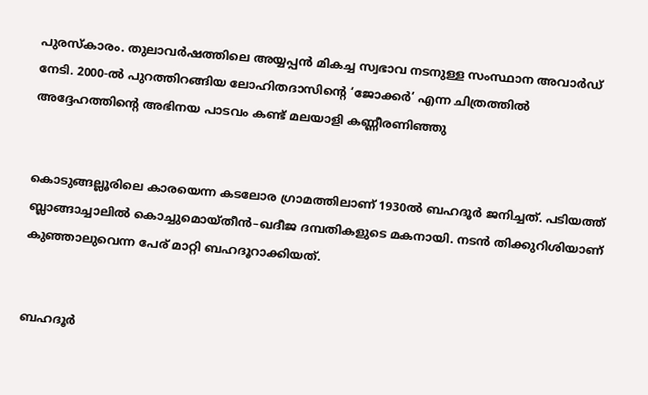പുരസ്കാരം. തുലാവർഷത്തിലെ അയ്യപ്പൻ മികച്ച സ്വഭാവ നടനുള്ള സംസ്ഥാന അവാർഡ് നേടി. 2000-ൽ പുറത്തിറങ്ങിയ ലോഹിതദാസിന്റെ ‘ജോക്കർ’ എന്ന ചിത്രത്തിൽ അദ്ദേഹത്തിന്റെ അഭിനയ പാടവം കണ്ട് മലയാളി കണ്ണീരണിഞ്ഞു


കൊടുങ്ങല്ലൂരിലെ കാരയെന്ന കടലോര ഗ്രാമത്തിലാണ്‌ 1930ൽ ബഹദൂർ ജനിച്ചത്. പടിയത്ത് ബ്ലാങ്ങാച്ചാലിൽ കൊച്ചുമൊയ്തീൻ–ഖദീജ ദമ്പതികളുടെ മകനായി. നടൻ തിക്കുറിശിയാണ് കുഞ്ഞാലുവെന്ന പേര് മാറ്റി ബഹദൂറാക്കിയത്‌.


ബഹദൂർ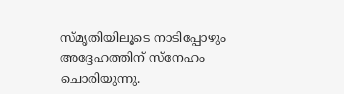സ്മൃതിയിലൂടെ നാടിപ്പോഴും അദ്ദേഹത്തിന്‌ സ്‌നേഹം ചൊരിയുന്നു.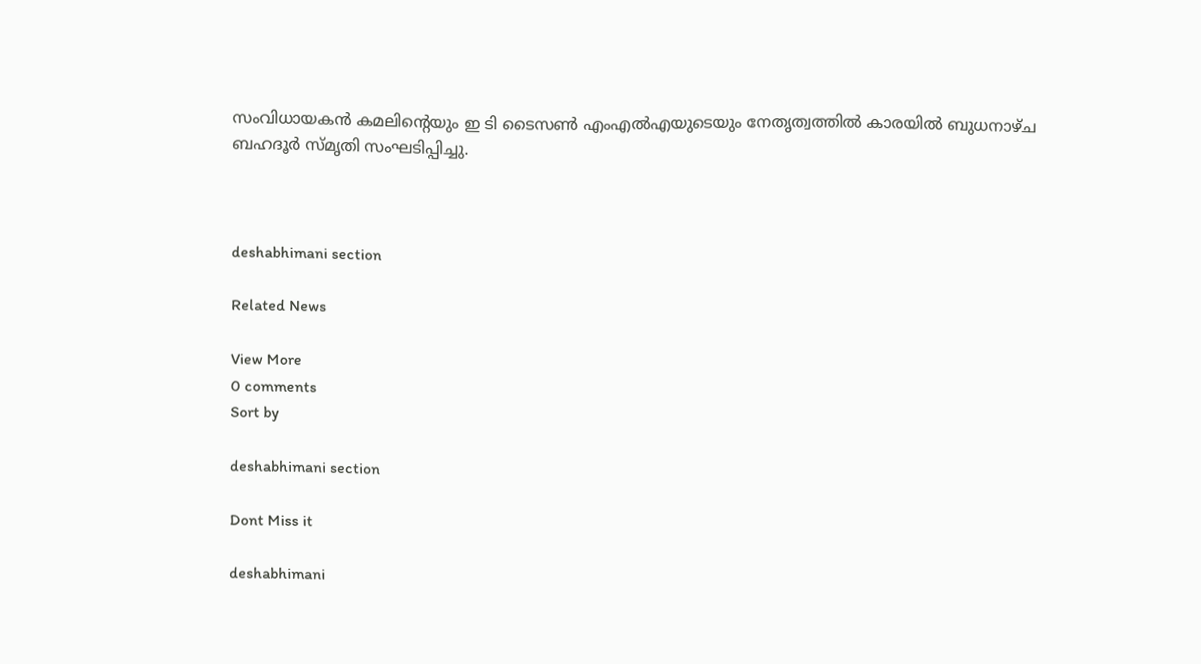സംവിധായകൻ കമലിന്റെയും ഇ ടി ടൈസൺ എംഎൽഎയുടെയും നേതൃത്വത്തിൽ കാരയിൽ ബുധനാഴ്ച ബഹദൂർ സ്മൃതി സംഘടിപ്പിച്ചു.



deshabhimani section

Related News

View More
0 comments
Sort by

deshabhimani section

Dont Miss it

deshabhimani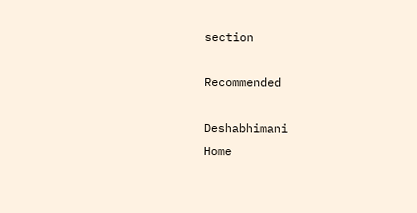section

Recommended

Deshabhimani
Home